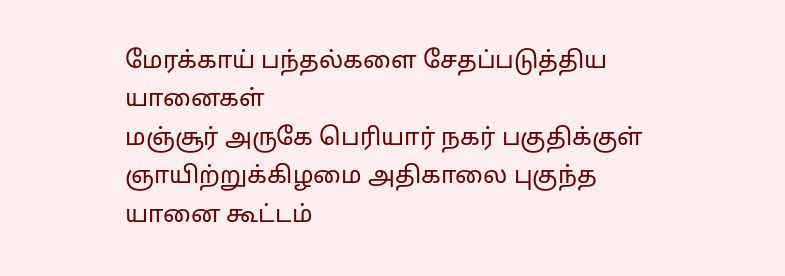மேரக்காய் பந்தல்களை சேதப்படுத்திய யானைகள்
மஞ்சூர் அருகே பெரியார் நகர் பகுதிக்குள் ஞாயிற்றுக்கிழமை அதிகாலை புகுந்த யானை கூட்டம்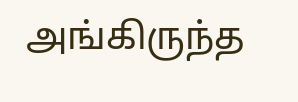அங்கிருந்த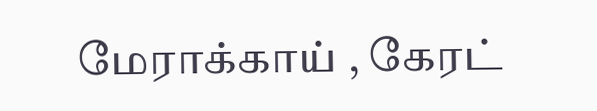மேராக்காய் , கேரட்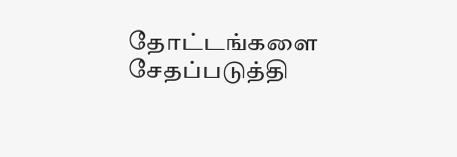தோட்டங்களை சேதப்படுத்தி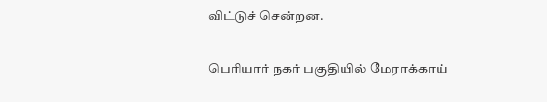விட்டுச் சென்றன.

பெரியார் நகர் பகுதியில் மேராக்காய்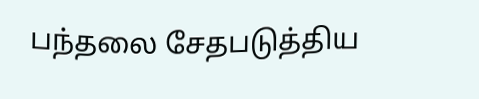பந்தலை சேதபடுத்திய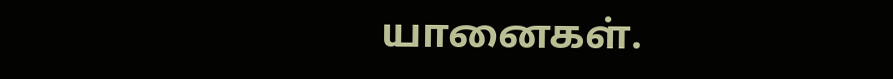யானைகள்.